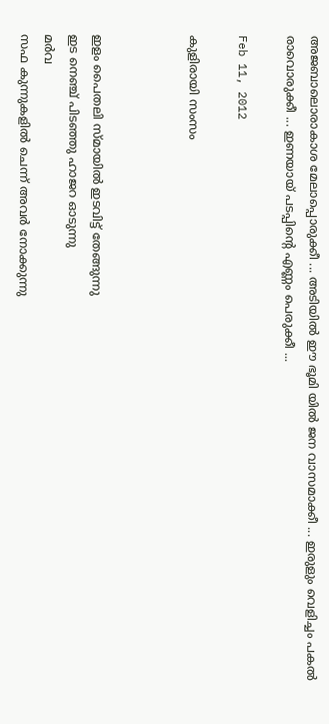അജബാലൊരാകാശ മേലാപ്പൊരുക്കീ ... അടിയില്‍ ഈ ഭൂമി യില്‍ ജന വാസമാക്കീ ... ഇരുളും വെളിച്ചം പകല്‍ രാവൊരുക്കീ ... ഇണയായ് പടപ്പിന്റെ എണ്ണം പെരുക്കീ ...

Feb 11, 2012

കുളിരായി സംസം



ഇളം പൈതലി സ്മായില്‍ ഇടവിട്ട്‌ തേങ്ങുന്നു
ഇട നെഞ്ച് പിടഞ്ഞു ഹാജറ ഓടുന്നു
മര്‍വ
സഫ കുന്നുകളില്‍ ചെന്ന് അവര്‍ നോക്കുന്നു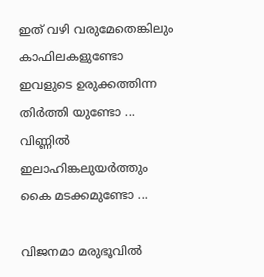ഇത് വഴി വരുമേതെങ്കിലും  കാഫിലകളുണ്ടോ
ഇവളുടെ ഉരുക്കത്തിന്ന തിര്‍ത്തി യുണ്ടോ ...
വിണ്ണില്‍
ഇലാഹിങ്കലുയര്‍ത്തും കൈ മടക്കമുണ്ടോ ...

വിജനമാ മരുഭൂവില്‍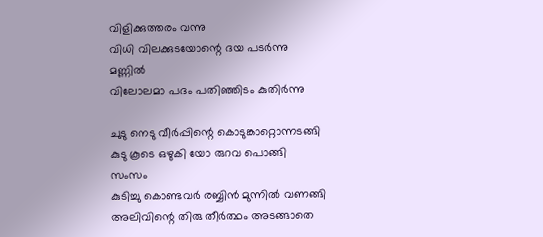വിളിക്കുത്തരം വന്നു
വിധി വിലക്കുടയോന്റെ ദയ പടര്‍ന്നു
മണ്ണില്‍
വിലോലമാ പദം പതിഞ്ഞിടം കുതിര്‍ന്നു

ചുടു നെടു വീര്‍പ്പിന്റെ കൊടുങ്കാറ്റൊന്നടങ്ങി
കുടു കൂടെ ഒഴുകി യോ രുറവ പൊങ്ങി
സംസം
കുടിച്ചു കൊണ്ടവര്‍ രബ്ബിന്‍ മുന്നില്‍ വണങ്ങി
അലിവിന്റെ തിരു തീര്‍ത്ഥം അടങ്ങാതെ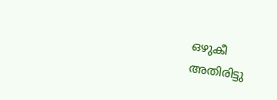ഒഴുകീ
അതിരിട്ടു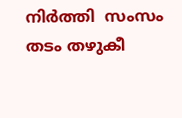നിര്‍ത്തി  സംസം തടം തഴുകീ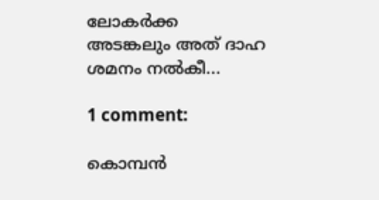ലോകര്‍ക്ക
അടങ്കലും അത് ദാഹ ശമനം നല്‍കീ...

1 comment:

കൊമ്പന്‍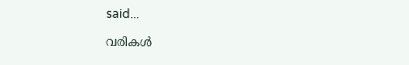said...

വരികള്‍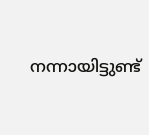നന്നായിട്ടുണ്ട്